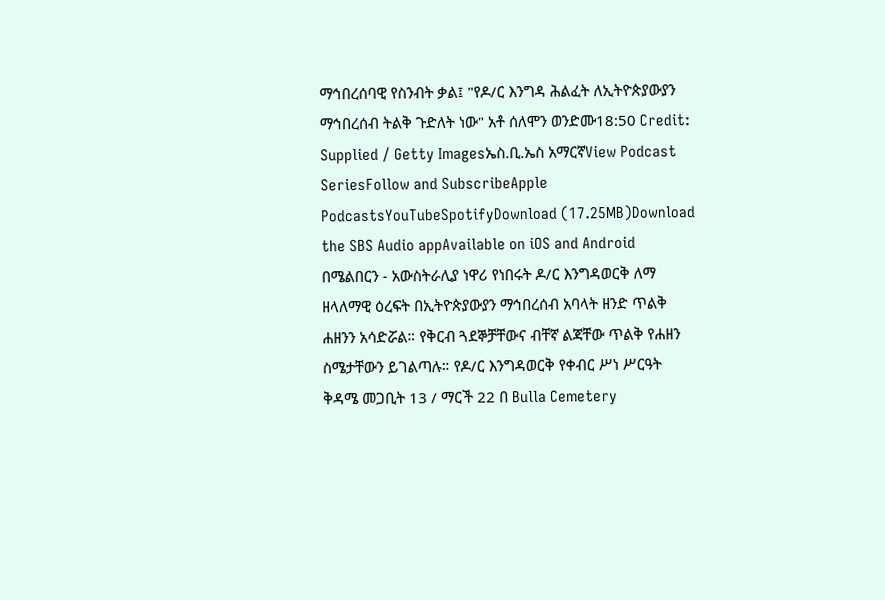ማኅበረሰባዊ የስንብት ቃል፤ "የዶ/ር እንግዳ ሕልፈት ለኢትዮጵያውያን ማኅበረሰብ ትልቅ ጉድለት ነው" አቶ ሰለሞን ወንድሙ18:50 Credit: Supplied / Getty Imagesኤስ.ቢ.ኤስ አማርኛView Podcast SeriesFollow and SubscribeApple PodcastsYouTubeSpotifyDownload (17.25MB)Download the SBS Audio appAvailable on iOS and Android በሜልበርን - አውስትራሊያ ነዋሪ የነበሩት ዶ/ር እንግዳወርቅ ለማ ዘላለማዊ ዕረፍት በኢትዮጵያውያን ማኅበረሰብ አባላት ዘንድ ጥልቅ ሐዘንን አሳድሯል። የቅርብ ጓደኞቻቸውና ብቸኛ ልጃቸው ጥልቅ የሐዘን ስሜታቸውን ይገልጣሉ። የዶ/ር እንግዳወርቅ የቀብር ሥነ ሥርዓት ቅዳሜ መጋቢት 13 / ማርች 22 በ Bulla Cemetery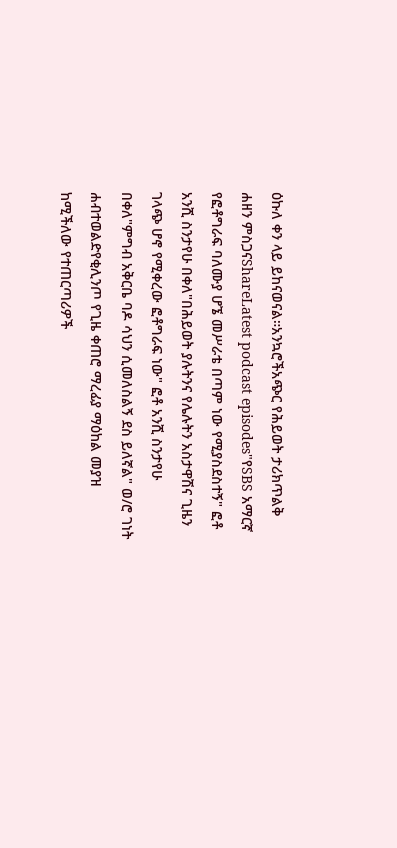ዕኩለ ቀን ላይ ይከናወናል።አንኳሮችአጭር የሕይወት ታሪክጥልቅ ሐዘን ምስጋናShareLatest podcast episodes"የSBS አማርኛ የፎቶግራፍ ባለሙያ ሆኜ መሥራቴ በጣም ነው የሚያስደስተኝ" ፎቶ አንሺ ስንታየሁ በቀለ"በሕይወት ያሉትንና የሌሉትን አስታዋሽና ጊዜን ገላጭ ሆኖ የሚቀረው ፎቶግራፍ ነው" ፎቶ አንሺ ስንታየሁ በቀለ"ምግብ አቅርቤ ባዶ ሳህን ሲመለስልኝ ደስ ይለኛል" ወ/ሮ ገነት ሐብተወልድየቂሊንጦ የጊዜ ቀጠሮ ማረፊያ ማዕከል መያዝ ከሚችለው የተጠርጣሪዎች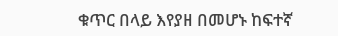ቁጥር በላይ እየያዘ በመሆኑ ከፍተኛ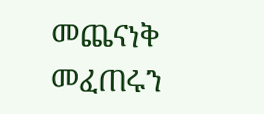መጨናነቅ መፈጠሩን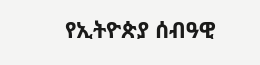የኢትዮጵያ ሰብዓዊ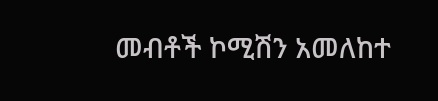መብቶች ኮሚሽን አመለከተ